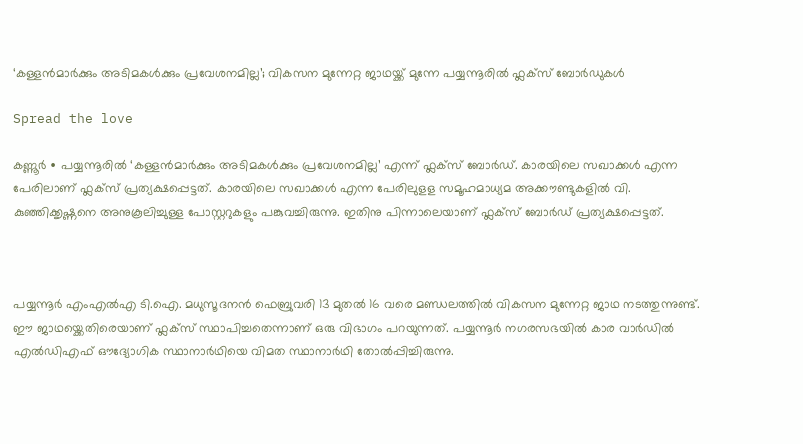‘കള്ളൻമാർക്കും അടിമകൾക്കും പ്രവേശനമില്ല’; വികസന മുന്നേറ്റ ജാഥയ്ക്ക് മുന്നേ പയ്യന്നൂരിൽ ഫ്ലക്സ് ബോർഡുകൾ

Spread the love

കണ്ണൂർ ∙ പയ്യന്നൂരിൽ ‘കള്ളൻമാർക്കും അടിമകൾക്കും പ്രവേശനമില്ല’ എന്ന് ഫ്ലക്സ് ബോർഡ്. കാരയിലെ സഖാക്കൾ എന്ന പേരിലാണ് ഫ്ലക്സ് പ്രത്യക്ഷപ്പെട്ടത്. കാരയിലെ സഖാക്കൾ എന്ന പേരിലുളള സമൂഹമാധ്യമ അക്കൗണ്ടുകളിൽ വി. കുഞ്ഞിക്കൃഷ്ണനെ അനുകൂലിച്ചുള്ള പോസ്റ്ററുകളും പങ്കുവച്ചിരുന്നു. ഇതിനു പിന്നാലെയാണ് ഫ്ലക്സ് ബോർഡ് പ്രത്യക്ഷപ്പെട്ടത്.



പയ്യന്നൂർ എംഎൽഎ ടി.ഐ. മധുസൂദനൻ ഫെബ്രുവരി 13 മുതൽ 16 വരെ മണ്ഡലത്തിൽ വികസന മുന്നേറ്റ ജാഥ നടത്തുന്നുണ്ട്. ഈ ജാഥയ്ക്കെതിരെയാണ് ഫ്ലക്സ് സ്ഥാപിച്ചതെന്നാണ് ഒരു വിഭാഗം പറയുന്നത്. പയ്യന്നൂർ നഗരസഭയിൽ കാര വാർഡിൽ എൽഡിഎഫ് ഔദ്യോഗിക സ്ഥാനാർഥിയെ വിമത സ്ഥാനാർഥി തോൽപ്പിച്ചിരുന്നു.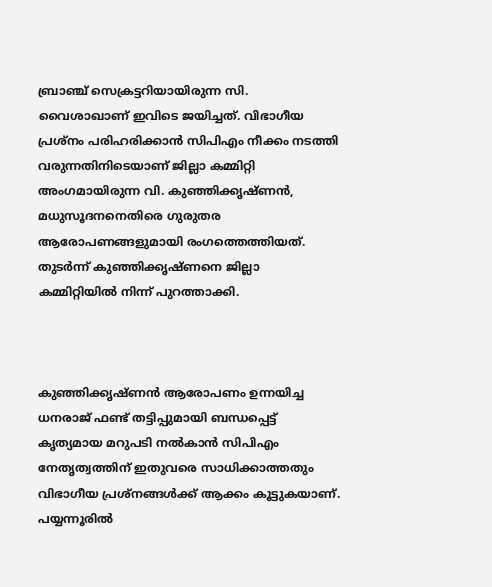ബ്രാഞ്ച് സെക്രട്ടറിയായിരുന്ന സി. വൈശാഖാണ് ഇവിടെ ജയിച്ചത്. വിഭാഗീയ പ്രശ്നം പരിഹരിക്കാൻ സിപിഎം നീക്കം നടത്തി വരുന്നതിനിടെയാണ് ജില്ലാ കമ്മിറ്റി അംഗമായിരുന്ന വി. കുഞ്ഞിക്കൃഷ്ണൻ, മധുസൂദനനെതിരെ ഗുരുതര ആരോപണങ്ങളുമായി രംഗത്തെത്തിയത്. തുടർന്ന് കുഞ്ഞിക്കൃഷ്ണനെ ജില്ലാ കമ്മിറ്റിയിൽ നിന്ന് പുറത്താക്കി.



കുഞ്ഞിക്കൃഷ്ണൻ ആരോപണം ഉന്നയിച്ച ധനരാജ് ഫണ്ട് തട്ടിപ്പുമായി ബന്ധപ്പെട്ട് കൃത്യമായ മറുപടി നൽകാൻ സിപിഎം നേതൃത്വത്തിന് ഇതുവരെ സാധിക്കാത്തതും വിഭാഗീയ പ്രശ്നങ്ങൾക്ക് ആക്കം കൂട്ടുകയാണ്. പയ്യന്നൂരിൽ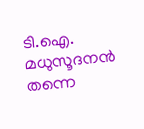ടി.ഐ. മധുസൂദനൻ തന്നെ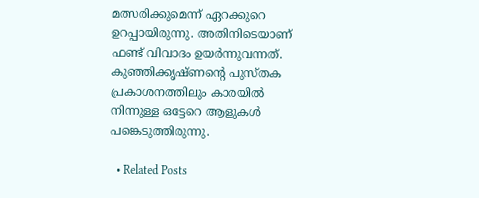മത്സരിക്കുമെന്ന് ഏറക്കുറെ ഉറപ്പായിരുന്നു. അതിനിടെയാണ് ഫണ്ട് വിവാദം ഉയർന്നുവന്നത്. കുഞ്ഞിക്കൃഷ്ണന്റെ പുസ്തക പ്രകാശനത്തിലും കാരയിൽ നിന്നുള്ള ഒട്ടേറെ ആളുകൾ പങ്കെടുത്തിരുന്നു.

  • Related Posts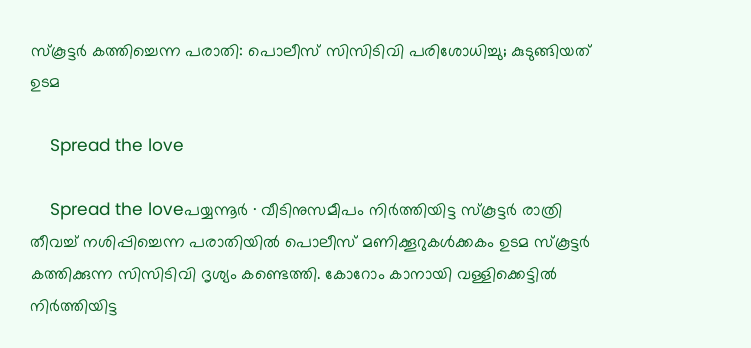സ്കൂട്ടർ കത്തിച്ചെന്ന പരാതി: പൊലീസ് സിസിടിവി പരിശോധിച്ചു; കുടുങ്ങിയത് ഉടമ

    Spread the love

    Spread the loveപയ്യന്നൂർ ∙ വീടിനുസമീപം നിർത്തിയിട്ട സ്കൂട്ടർ രാത്രി തീവച്ച് നശിപ്പിച്ചെന്ന പരാതിയിൽ പൊലീസ് മണിക്കൂറുകൾക്കകം ഉടമ സ്കൂട്ടർ കത്തിക്കുന്ന സിസിടിവി ദൃശ്യം കണ്ടെത്തി. കോറോം കാനായി വള്ളിക്കെട്ടിൽ നിർത്തിയിട്ട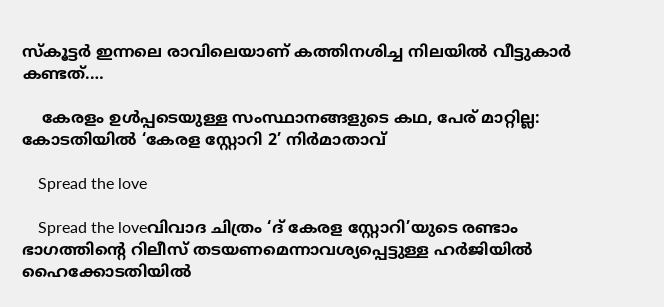സ്കൂട്ടർ ഇന്നലെ രാവിലെയാണ് കത്തിനശിച്ച നിലയിൽ വീട്ടുകാർ കണ്ടത്.…

    കേരളം ഉൾപ്പടെയുള്ള സംസ്ഥാനങ്ങളുടെ കഥ, പേര് മാറ്റില്ല: കോടതിയിൽ ‘കേരള സ്റ്റോറി 2’ നിർമാതാവ്

    Spread the love

    Spread the loveവിവാദ ചിത്രം ‘ദ് കേരള സ്റ്റോറി’യുടെ രണ്ടാം ഭാഗത്തിന്റെ റിലീസ് തടയണമെന്നാവശ്യപ്പെട്ടുള്ള ഹർജിയിൽ ഹൈക്കോടതിയിൽ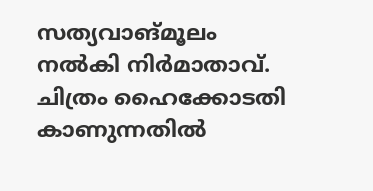സത്യവാങ്മൂലം നൽകി നിർമാതാവ്. ചിത്രം ഹൈക്കോടതി കാണുന്നതിൽ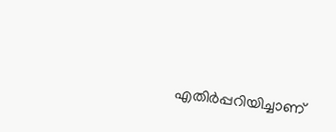എതിർപ്പറിയിച്ചാണ്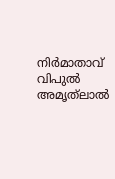നിർമാതാവ് വിപുൽ അമൃത്‌ലാൽ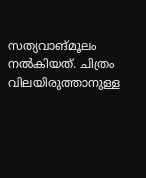സത്യവാങ്മൂലം നൽകിയത്. ചിത്രം വിലയിരുത്താനുള്ള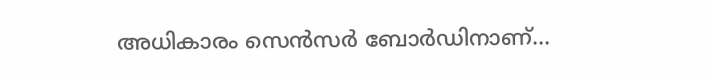അധികാരം സെൻസർ ബോർഡിനാണ്…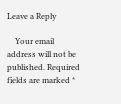Leave a Reply

    Your email address will not be published. Required fields are marked *